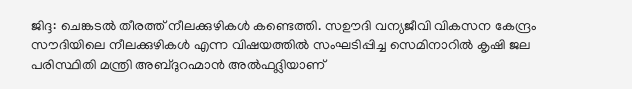ജിദ്ദ: ചെങ്കടൽ തീരത്ത് നീലക്കുഴികൾ കണ്ടെത്തി. സഊദി വന്യജീവി വികസന കേന്ദ്രം സൗദിയിലെ നീലക്കുഴികൾ എന്ന വിഷയത്തിൽ സംഘടിപ്പിച്ച സെമിനാറിൽ കൃഷി ജല പരിസ്ഥിതി മന്ത്രി അബ്ദുറഹ്മാൻ അൽഫദ്ലിയാണ്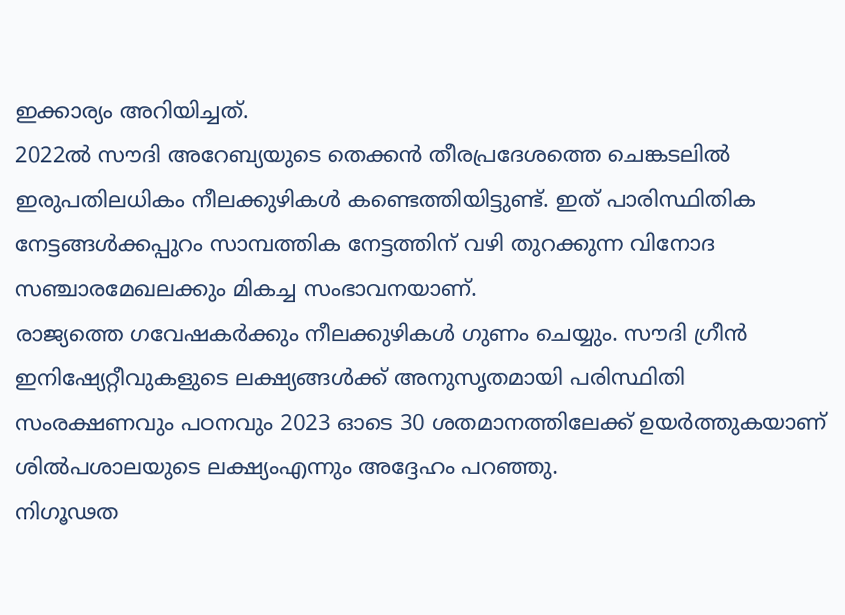ഇക്കാര്യം അറിയിച്ചത്.
2022ൽ സൗദി അറേബ്യയുടെ തെക്കൻ തീരപ്രദേശത്തെ ചെങ്കടലിൽ ഇരുപതിലധികം നീലക്കുഴികൾ കണ്ടെത്തിയിട്ടുണ്ട്. ഇത് പാരിസ്ഥിതിക നേട്ടങ്ങൾക്കപ്പുറം സാമ്പത്തിക നേട്ടത്തിന് വഴി തുറക്കുന്ന വിനോദ സഞ്ചാരമേഖലക്കും മികച്ച സംഭാവനയാണ്.
രാജ്യത്തെ ഗവേഷകർക്കും നീലക്കുഴികൾ ഗുണം ചെയ്യും. സൗദി ഗ്രീൻ ഇനിഷ്യേറ്റീവുകളുടെ ലക്ഷ്യങ്ങൾക്ക് അനുസൃതമായി പരിസ്ഥിതി സംരക്ഷണവും പഠനവും 2023 ഓടെ 30 ശതമാനത്തിലേക്ക് ഉയർത്തുകയാണ് ശിൽപശാലയുടെ ലക്ഷ്യംഎന്നും അദ്ദേഹം പറഞ്ഞു.
നിഗൂഢത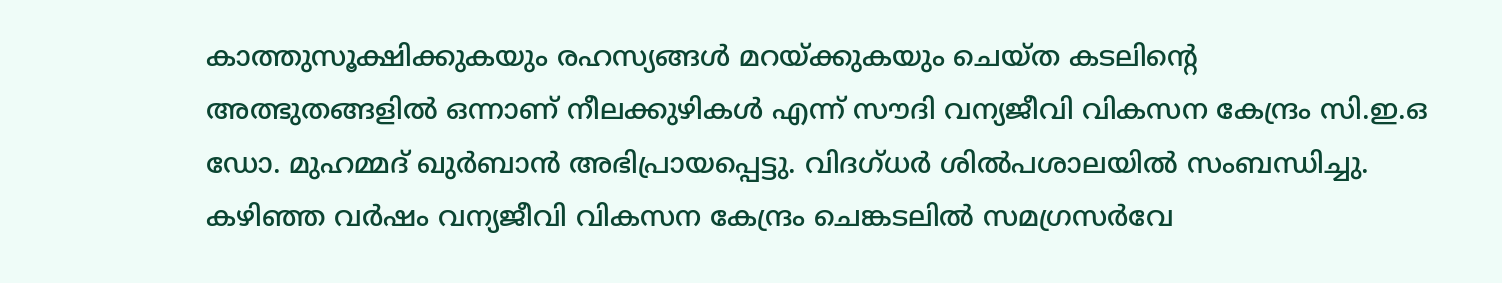കാത്തുസൂക്ഷിക്കുകയും രഹസ്യങ്ങൾ മറയ്ക്കുകയും ചെയ്ത കടലിന്റെ അത്ഭുതങ്ങളിൽ ഒന്നാണ് നീലക്കുഴികൾ എന്ന് സൗദി വന്യജീവി വികസന കേന്ദ്രം സി.ഇ.ഒ ഡോ. മുഹമ്മദ് ഖുർബാൻ അഭിപ്രായപ്പെട്ടു. വിദഗ്ധർ ശിൽപശാലയിൽ സംബന്ധിച്ചു. കഴിഞ്ഞ വർഷം വന്യജീവി വികസന കേന്ദ്രം ചെങ്കടലിൽ സമഗ്രസർവേ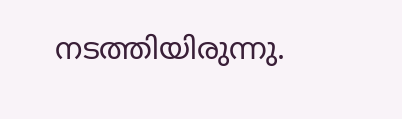നടത്തിയിരുന്നു.